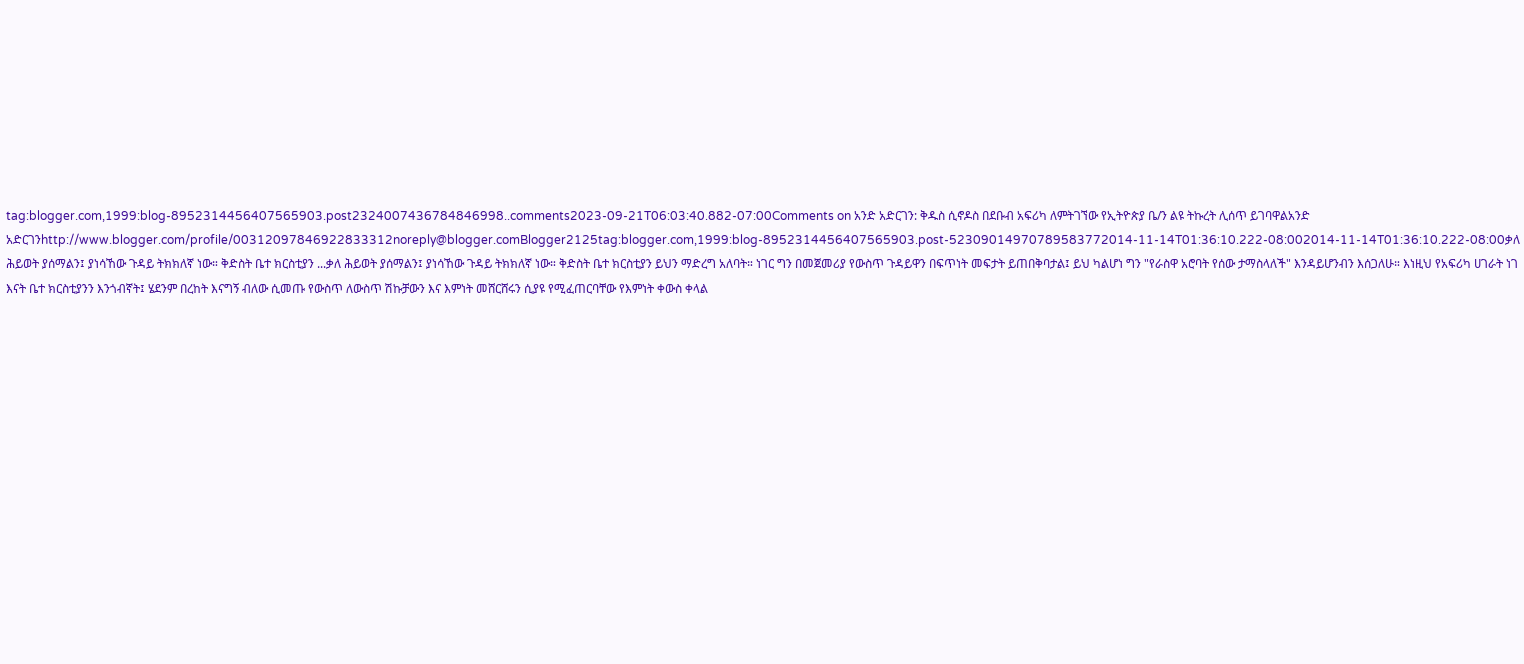tag:blogger.com,1999:blog-8952314456407565903.post2324007436784846998..comments2023-09-21T06:03:40.882-07:00Comments on አንድ አድርገን: ቅዱስ ሲኖዶስ በደቡብ አፍሪካ ለምትገኘው የኢትዮጵያ ቤ/ን ልዩ ትኩረት ሊሰጥ ይገባዋልአንድ አድርገንhttp://www.blogger.com/profile/00312097846922833312noreply@blogger.comBlogger2125tag:blogger.com,1999:blog-8952314456407565903.post-52309014970789583772014-11-14T01:36:10.222-08:002014-11-14T01:36:10.222-08:00ቃለ ሕይወት ያሰማልን፤ ያነሳኸው ጉዳይ ትክክለኛ ነው። ቅድስት ቤተ ክርስቲያን ...ቃለ ሕይወት ያሰማልን፤ ያነሳኸው ጉዳይ ትክክለኛ ነው። ቅድስት ቤተ ክርስቲያን ይህን ማድረግ አለባት። ነገር ግን በመጀመሪያ የውስጥ ጉዳይዋን በፍጥነት መፍታት ይጠበቅባታል፤ ይህ ካልሆነ ግን "የራስዋ አሮባት የሰው ታማስላለች" እንዳይሆንብን እሰጋለሁ። እነዚህ የአፍሪካ ሀገራት ነገ እናት ቤተ ክርስቲያንን እንጎብኛት፤ ሄደንም በረከት እናግኝ ብለው ሲመጡ የውስጥ ለውስጥ ሽኩቻውን እና እምነት መሸርሸሩን ሲያዩ የሚፈጠርባቸው የእምነት ቀውስ ቀላል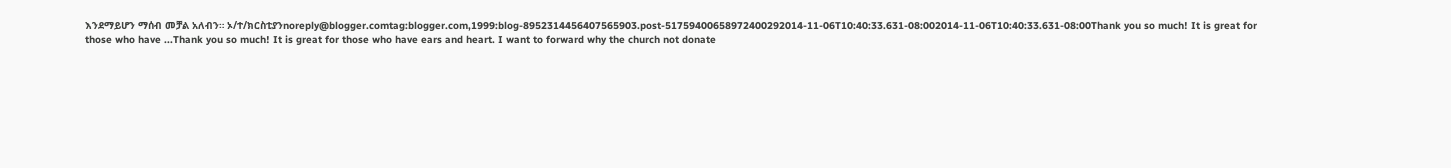እንደማይሆን ማሰብ መቻል አለብን። ኦ/ተ/ክርስቲያንnoreply@blogger.comtag:blogger.com,1999:blog-8952314456407565903.post-51759400658972400292014-11-06T10:40:33.631-08:002014-11-06T10:40:33.631-08:00Thank you so much! It is great for those who have ...Thank you so much! It is great for those who have ears and heart. I want to forward why the church not donate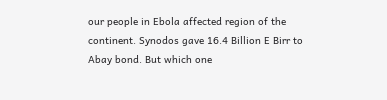our people in Ebola affected region of the continent. Synodos gave 16.4 Billion E Birr to Abay bond. But which one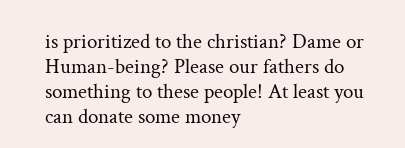is prioritized to the christian? Dame or Human-being? Please our fathers do something to these people! At least you can donate some money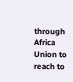through Africa Union to reach to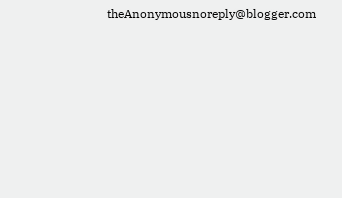theAnonymousnoreply@blogger.com